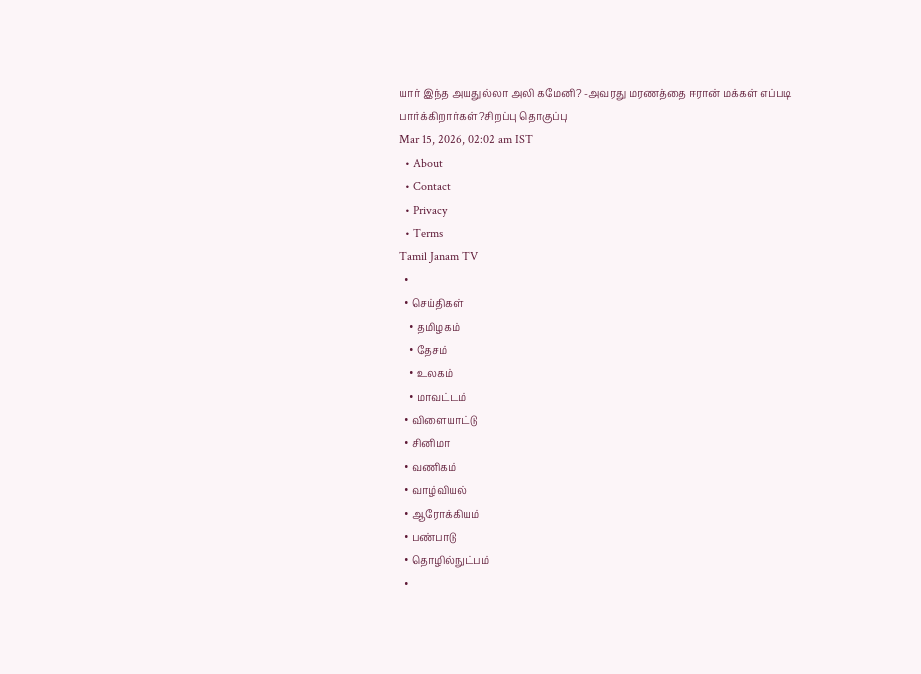யார் இந்த அயதுல்லா அலி கமேனி? -அவரது மரணத்தை ஈரான் மக்கள் எப்படி பார்க்கிறார்கள்?சிறப்பு தொகுப்பு
Mar 15, 2026, 02:02 am IST
  • About
  • Contact
  • Privacy
  • Terms
Tamil Janam TV
  •
  • செய்திகள்
    • தமிழகம்
    • தேசம்
    • உலகம்
    • மாவட்டம்
  • விளையாட்டு
  • சினிமா
  • வணிகம்
  • வாழ்வியல்
  • ஆரோக்கியம்
  • பண்பாடு
  • தொழில்நுட்பம்
  •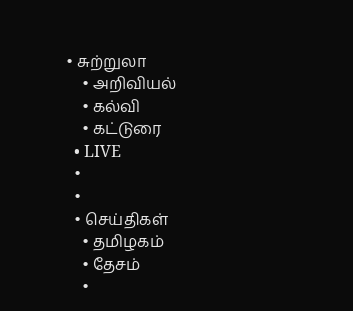• சுற்றுலா
    • அறிவியல்
    • கல்வி
    • கட்டுரை
  • LIVE
  •
  •
  • செய்திகள்
    • தமிழகம்
    • தேசம்
    •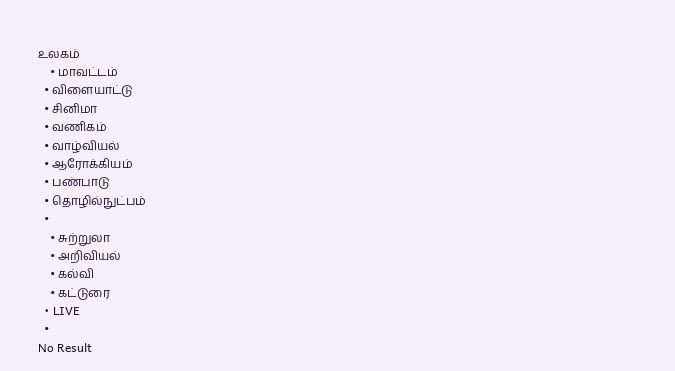உலகம்
    • மாவட்டம்
  • விளையாட்டு
  • சினிமா
  • வணிகம்
  • வாழ்வியல்
  • ஆரோக்கியம்
  • பண்பாடு
  • தொழில்நுட்பம்
  •
    • சுற்றுலா
    • அறிவியல்
    • கல்வி
    • கட்டுரை
  • LIVE
  •
No Result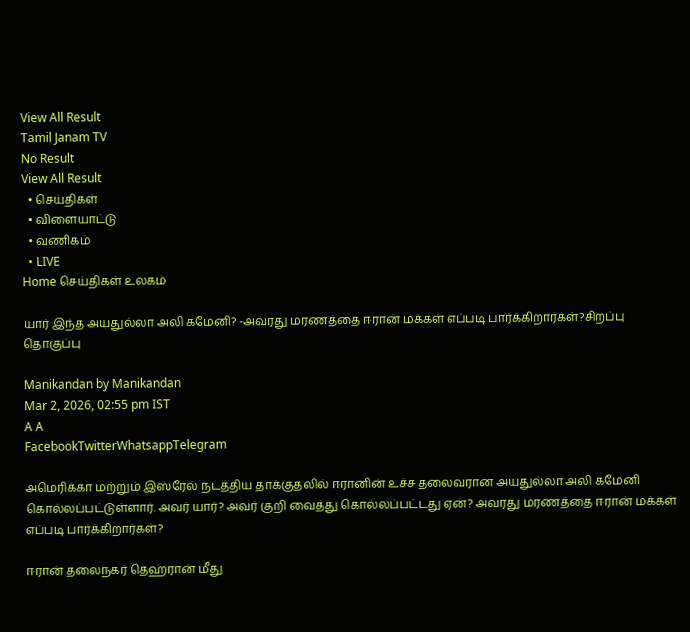View All Result
Tamil Janam TV
No Result
View All Result
  • செய்திகள்
  • விளையாட்டு
  • வணிகம்
  • LIVE
Home செய்திகள் உலகம்

யார் இந்த அயதுல்லா அலி கமேனி? -அவரது மரணத்தை ஈரான் மக்கள் எப்படி பார்க்கிறார்கள்?சிறப்பு தொகுப்பு

Manikandan by Manikandan
Mar 2, 2026, 02:55 pm IST
A A
FacebookTwitterWhatsappTelegram

அமெரிக்கா மற்றும் இஸ்ரேல் நடத்திய தாக்குதலில் ஈரானின் உச்ச தலைவரான அயதுல்லா அலி கமேனி கொல்லப்பட்டுள்ளார். அவர் யார்? அவர் குறி வைத்து கொல்லப்பட்டது ஏன்? அவரது மரணத்தை ஈரான் மக்கள் எப்படி பார்க்கிறார்கள்?

ஈரான் தலைநகர் தெஹ்ரான் மீது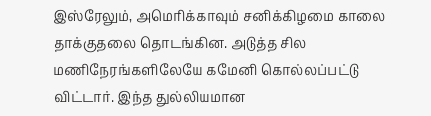இஸ்ரேலும், அமெரிக்காவும் சனிக்கிழமை காலை தாக்குதலை தொடங்கின. அடுத்த சில மணிநேரங்களிலேயே கமேனி கொல்லப்பட்டு விட்டார். இந்த துல்லியமான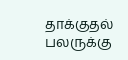தாக்குதல் பலருக்கு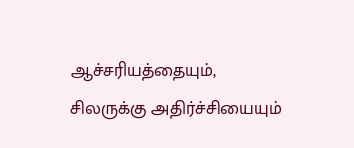ஆச்சரியத்தையும், சிலருக்கு அதிர்ச்சியையும்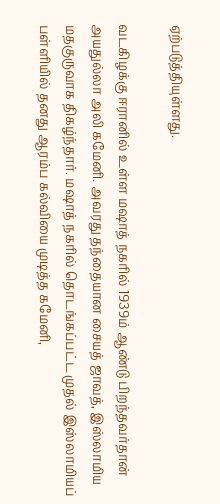ஏற்படுத்தியுள்ளது.

வடகிழக்கு ஈரானில் உள்ள மஷாத் நகரில் 1939ம் ஆண்டு பிறந்தவர்தான் அயதுல்லா அலி கமேனி. அவரது தந்தையான சையத் ஜாவத், இஸ்லாமிய மதகுருவாக திகழ்ந்தார். மஷாத் நகரில் தொடங்கப்பட்ட முதல் இஸ்லாமியப் பள்ளியில் தனது ஆரம்ப கல்வியை முடித்த கமேனி,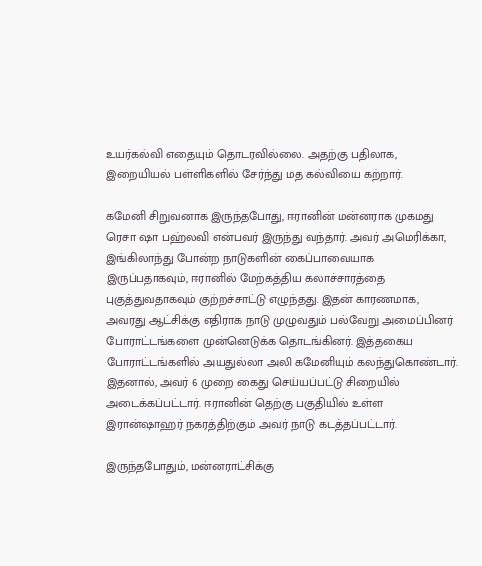உயர்கல்வி எதையும் தொடரவில்லை. அதற்கு பதிலாக, இறையியல் பள்ளிகளில் சேர்ந்து மத கல்வியை கற்றார்.

கமேனி சிறுவனாக இருந்தபோது, ஈரானின் மன்னராக முகமது ரெசா ஷா பஹ்லவி என்பவர் இருந்து வந்தார். அவர் அமெரிக்கா, இங்கிலாந்து போன்ற நாடுகளின் கைப்பாவையாக இருப்பதாகவும், ஈரானில் மேற்கத்திய கலாச்சாரத்தை புகுத்துவதாகவும் குற்றச்சாட்டு எழுந்தது. இதன் காரணமாக, அவரது ஆட்சிக்கு எதிராக நாடு முழுவதும் பல்வேறு அமைப்பினர் போராட்டங்களை முன்னெடுக்க தொடங்கினர். இத்தகைய போராட்டங்களில் அயதுல்லா அலி கமேனியும் கலந்துகொண்டார். இதனால், அவர் 6 முறை கைது செய்யப்பட்டு சிறையில் அடைக்கப்பட்டார். ஈரானின் தெற்கு பகுதியில் உள்ள இரான்ஷாஹர் நகரத்திற்கும் அவர் நாடு கடத்தப்பட்டார்.

இருந்தபோதும், மன்னராட்சிக்கு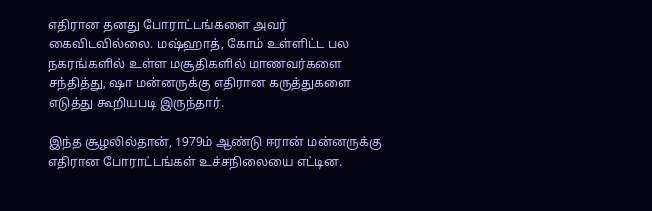எதிரான தனது போராட்டங்களை அவர் கைவிடவில்லை. மஷ்ஹாத், கோம் உள்ளிட்ட பல நகரங்களில் உள்ள மசூதிகளில் மாணவர்களை சந்தித்து, ஷா மன்னருக்கு எதிரான கருத்துகளை எடுத்து கூறியபடி இருந்தார்.

இந்த சூழலில்தான், 1979ம் ஆண்டு ஈரான் மன்னருக்கு எதிரான போராட்டங்கள் உச்சநிலையை எட்டின.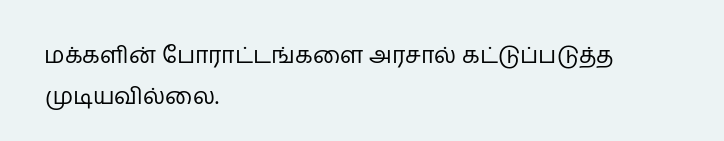மக்களின் போராட்டங்களை அரசால் கட்டுப்படுத்த முடியவில்லை.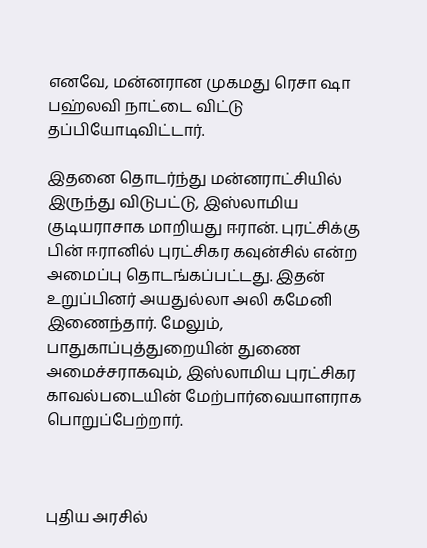எனவே, மன்னரான முகமது ரெசா ஷா பஹ்லவி நாட்டை விட்டு தப்பியோடிவிட்டார்.

இதனை தொடர்ந்து மன்னராட்சியில் இருந்து விடுபட்டு, இஸ்லாமிய குடியராசாக மாறியது ஈரான். புரட்சிக்கு பின் ஈரானில் புரட்சிகர கவுன்சில் என்ற அமைப்பு தொடங்கப்பட்டது. இதன் உறுப்பினர் அயதுல்லா அலி கமேனி இணைந்தார். மேலும், பாதுகாப்புத்துறையின் துணை அமைச்சராகவும், இஸ்லாமிய புரட்சிகர காவல்படையின் மேற்பார்வையாளராக பொறுப்பேற்றார்.



புதிய அரசில்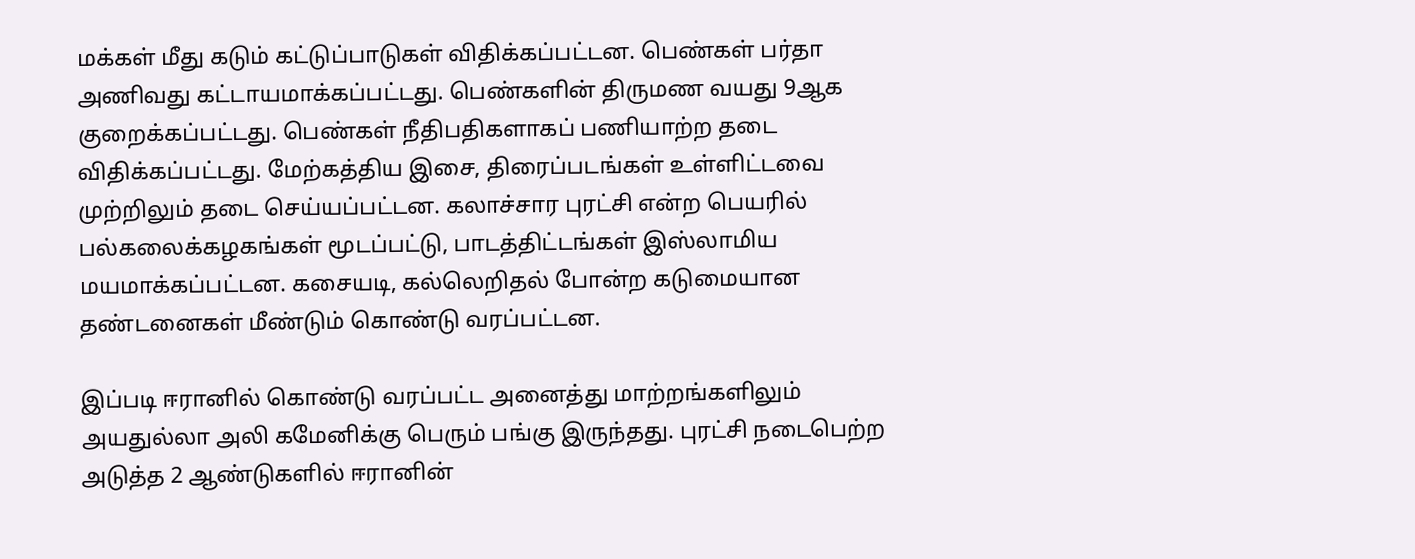மக்கள் மீது கடும் கட்டுப்பாடுகள் விதிக்கப்பட்டன. பெண்கள் பர்தா அணிவது கட்டாயமாக்கப்பட்டது. பெண்களின் திருமண வயது 9ஆக குறைக்கப்பட்டது. பெண்கள் நீதிபதிகளாகப் பணியாற்ற தடை விதிக்கப்பட்டது. மேற்கத்திய இசை, திரைப்படங்கள் உள்ளிட்டவை முற்றிலும் தடை செய்யப்பட்டன. கலாச்சார புரட்சி என்ற பெயரில் பல்கலைக்கழகங்கள் மூடப்பட்டு, பாடத்திட்டங்கள் இஸ்லாமிய மயமாக்கப்பட்டன. கசையடி, கல்லெறிதல் போன்ற கடுமையான தண்டனைகள் மீண்டும் கொண்டு வரப்பட்டன.

இப்படி ஈரானில் கொண்டு வரப்பட்ட அனைத்து மாற்றங்களிலும் அயதுல்லா அலி கமேனிக்கு பெரும் பங்கு இருந்தது. புரட்சி நடைபெற்ற அடுத்த 2 ஆண்டுகளில் ஈரானின்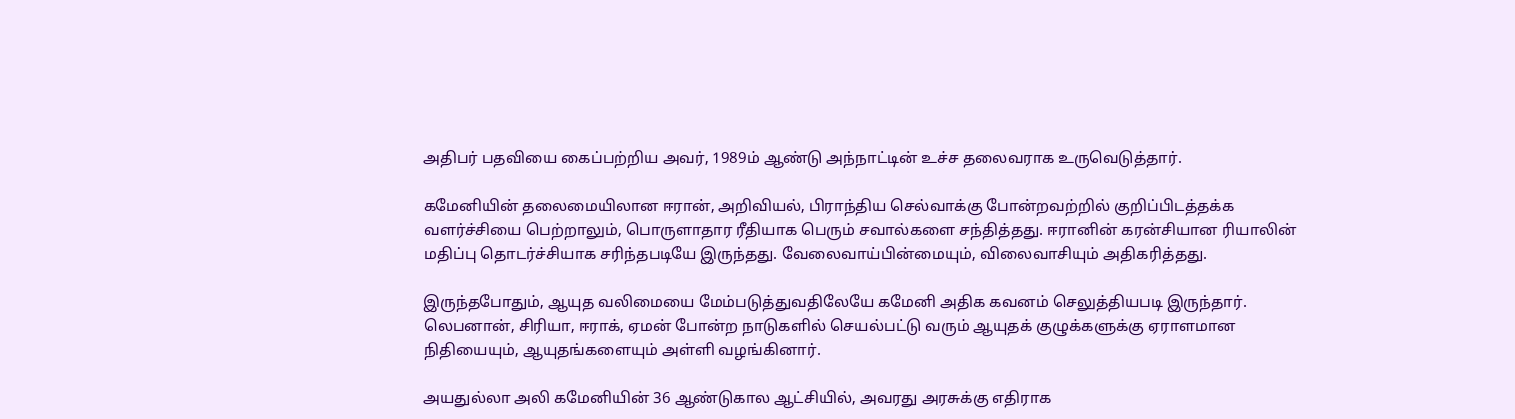அதிபர் பதவியை கைப்பற்றிய அவர், 1989ம் ஆண்டு அந்நாட்டின் உச்ச தலைவராக உருவெடுத்தார்.

கமேனியின் தலைமையிலான ஈரான், அறிவியல், பிராந்திய செல்வாக்கு போன்றவற்றில் குறிப்பிடத்தக்க வளர்ச்சியை பெற்றாலும், பொருளாதார ரீதியாக பெரும் சவால்களை சந்தித்தது. ஈரானின் கரன்சியான ரியாலின் மதிப்பு தொடர்ச்சியாக சரிந்தபடியே இருந்தது. வேலைவாய்பின்மையும், விலைவாசியும் அதிகரித்தது.

இருந்தபோதும், ஆயுத வலிமையை மேம்படுத்துவதிலேயே கமேனி அதிக கவனம் செலுத்தியபடி இருந்தார். லெபனான், சிரியா, ஈராக், ஏமன் போன்ற நாடுகளில் செயல்பட்டு வரும் ஆயுதக் குழுக்களுக்கு ஏராளமான நிதியையும், ஆயுதங்களையும் அள்ளி வழங்கினார்.

அயதுல்லா அலி கமேனியின் 36 ஆண்டுகால ஆட்சியில், அவரது அரசுக்கு எதிராக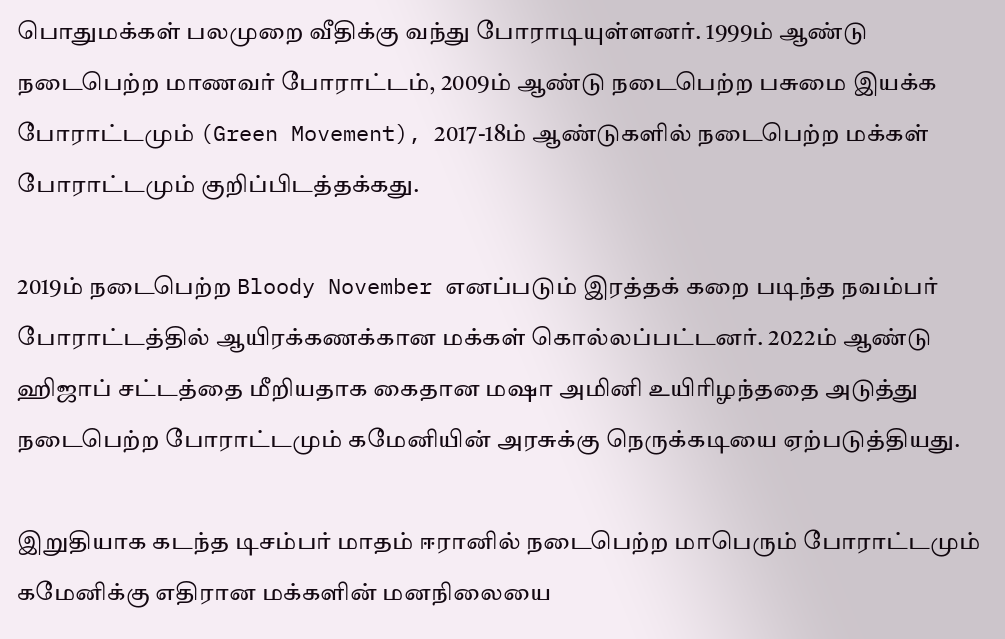பொதுமக்கள் பலமுறை வீதிக்கு வந்து போராடியுள்ளனர். 1999ம் ஆண்டு நடைபெற்ற மாணவர் போராட்டம், 2009ம் ஆண்டு நடைபெற்ற பசுமை இயக்க போராட்டமும் (Green Movement), 2017-18ம் ஆண்டுகளில் நடைபெற்ற மக்கள் போராட்டமும் குறிப்பிடத்தக்கது.

2019ம் நடைபெற்ற Bloody November எனப்படும் இரத்தக் கறை படிந்த நவம்பர் போராட்டத்தில் ஆயிரக்கணக்கான மக்கள் கொல்லப்பட்டனர். 2022ம் ஆண்டு ஹிஜாப் சட்டத்தை மீறியதாக கைதான மஷா அமினி உயிரிழந்ததை அடுத்து நடைபெற்ற போராட்டமும் கமேனியின் அரசுக்கு நெருக்கடியை ஏற்படுத்தியது.

இறுதியாக கடந்த டிசம்பர் மாதம் ஈரானில் நடைபெற்ற மாபெரும் போராட்டமும் கமேனிக்கு எதிரான மக்களின் மனநிலையை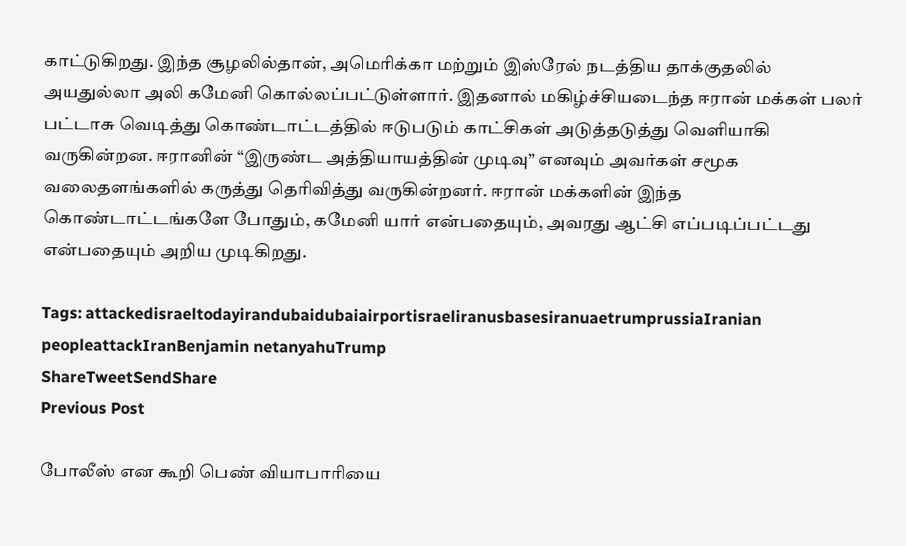காட்டுகிறது. இந்த சூழலில்தான், அமெரிக்கா மற்றும் இஸ்ரேல் நடத்திய தாக்குதலில் அயதுல்லா அலி கமேனி கொல்லப்பட்டுள்ளார். இதனால் மகிழ்ச்சியடைந்த ஈரான் மக்கள் பலர் பட்டாசு வெடித்து கொண்டாட்டத்தில் ஈடுபடும் காட்சிகள் அடுத்தடுத்து வெளியாகி வருகின்றன. ஈரானின் “இருண்ட அத்தியாயத்தின் முடிவு” எனவும் அவர்கள் சமூக வலைதளங்களில் கருத்து தெரிவித்து வருகின்றனர். ஈரான் மக்களின் இந்த கொண்டாட்டங்களே போதும், கமேனி யார் என்பதையும், அவரது ஆட்சி எப்படிப்பட்டது என்பதையும் அறிய முடிகிறது.

Tags: attackedisraeltodayirandubaidubaiairportisraeliranusbasesiranuaetrumprussiaIranian peopleattackIranBenjamin netanyahuTrump
ShareTweetSendShare
Previous Post

போலீஸ் என கூறி பெண் வியாபாரியை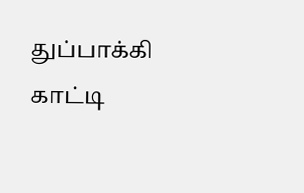துப்பாக்கி காட்டி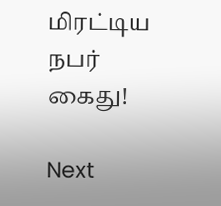மிரட்டிய நபர் கைது!

Next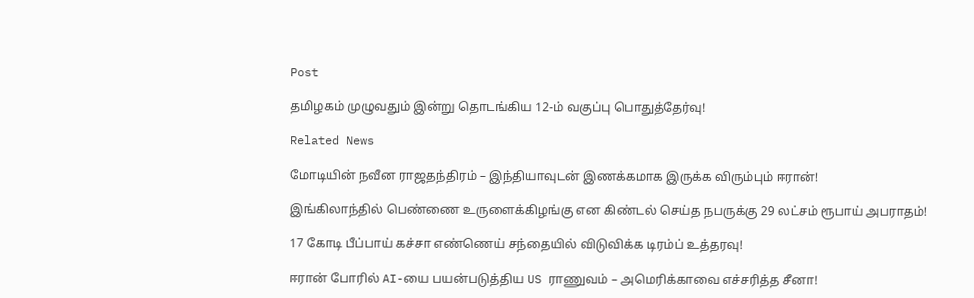Post

தமிழகம் முழுவதும் இன்று தொடங்கிய 12-ம் வகுப்பு பொதுத்தேர்வு!

Related News

மோடியின் நவீன ராஜதந்திரம் – இந்தியாவுடன் இணக்கமாக இருக்க விரும்பும் ஈரான்!

இங்கிலாந்தில் பெண்ணை உருளைக்கிழங்கு என கிண்டல் செய்த நபருக்கு 29 லட்சம் ரூபாய் அபராதம்!

17 கோடி பீப்பாய் கச்சா எண்ணெய் சந்தையில் விடுவிக்க டிரம்ப் உத்தரவு!

ஈரான் போரில் AI-யை பயன்படுத்திய US ராணுவம் – அமெரிக்காவை எச்சரித்த சீனா!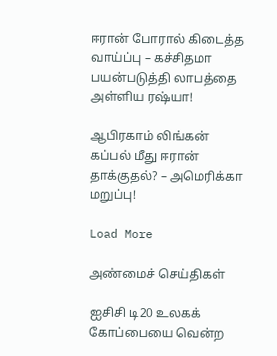ஈரான் போரால் கிடைத்த வாய்ப்பு – கச்சிதமா பயன்படுத்தி லாபத்தை அள்ளிய ரஷ்யா!

ஆபிரகாம் லிங்கன் கப்பல் மீது ஈரான் தாக்குதல்? – அமெரிக்கா மறுப்பு!

Load More

அண்மைச் செய்திகள்

ஐசிசி டி20 உலகக் கோப்பையை வென்ற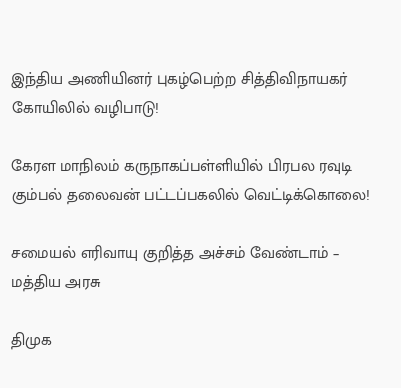இந்திய அணியினர் புகழ்பெற்ற சித்திவிநாயகர் கோயிலில் வழிபாடு!

கேரள மாநிலம் கருநாகப்பள்ளியில் பிரபல ரவுடி கும்பல் தலைவன் பட்டப்பகலில் வெட்டிக்கொலை!

சமையல் எரிவாயு குறித்த அச்சம் வேண்டாம் – மத்திய அரசு

திமுக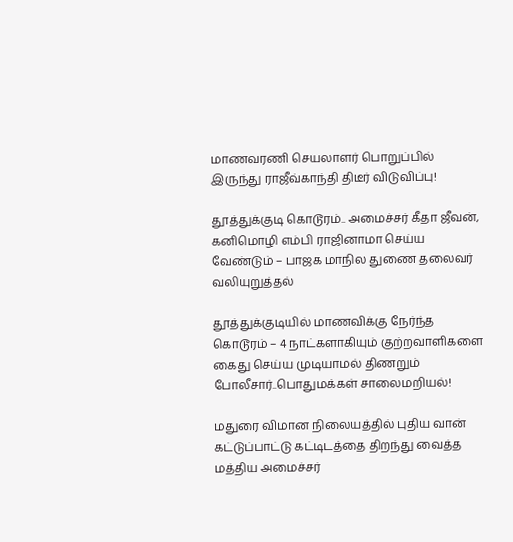மாணவரணி செயலாளர் பொறுப்பில் இருந்து ராஜீவ்காந்தி திடீர் விடுவிப்பு!

தூத்துக்குடி கொடூரம்.. அமைச்சர் கீதா ஜீவன், கனிமொழி எம்பி ராஜினாமா செய்ய வேண்டும் – பாஜக மாநில துணை தலைவர் வலியுறுத்தல்

தூத்துக்குடியில் மாணவிக்கு நேர்ந்த கொடூரம் – 4 நாட்களாகியும் குற்றவாளிகளை கைது செய்ய முடியாமல் திணறும் போலீசார்..பொதுமக்கள் சாலைமறியல்!

மதுரை விமான நிலையத்தில் புதிய வான் கட்டுப்பாட்டு கட்டிடத்தை திறந்து வைத்த மத்திய அமைச்சர்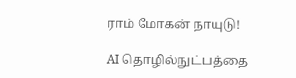ராம் மோகன் நாயுடு!

AI தொழில்நுட்பத்தை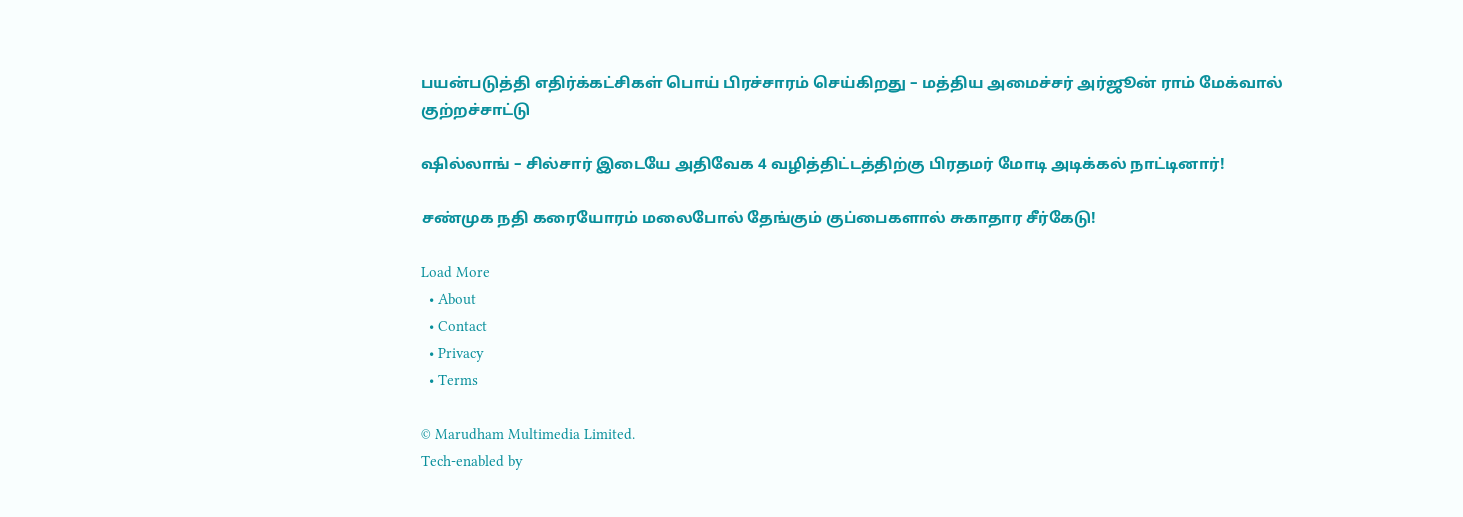பயன்படுத்தி எதிர்க்கட்சிகள் பொய் பிரச்சாரம் செய்கிறது – மத்திய அமைச்சர் அர்ஜூன் ராம் மேக்வால் குற்றச்சாட்டு

ஷில்லாங் – சில்சார் இடையே அதிவேக 4 வழித்திட்டத்திற்கு பிரதமர் மோடி அடிக்கல் நாட்டினார்!

சண்முக நதி கரையோரம் மலைபோல் தேங்கும் குப்பைகளால் சுகாதார சீர்கேடு!

Load More
  • About
  • Contact
  • Privacy
  • Terms

© Marudham Multimedia Limited.
Tech-enabled by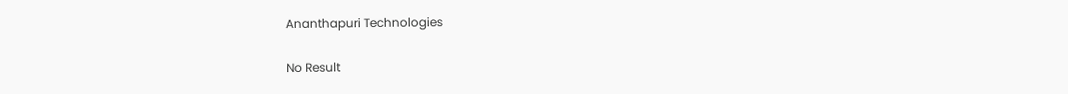Ananthapuri Technologies

No Result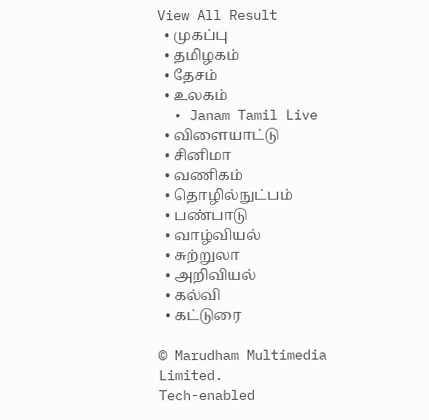View All Result
  • முகப்பு
  • தமிழகம்
  • தேசம்
  • உலகம்
  • Janam Tamil Live
  • விளையாட்டு
  • சினிமா
  • வணிகம்
  • தொழில்நுட்பம்
  • பண்பாடு
  • வாழ்வியல்
  • சுற்றுலா
  • அறிவியல்
  • கல்வி
  • கட்டுரை

© Marudham Multimedia Limited.
Tech-enabled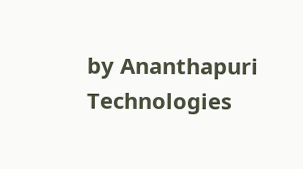by Ananthapuri Technologies